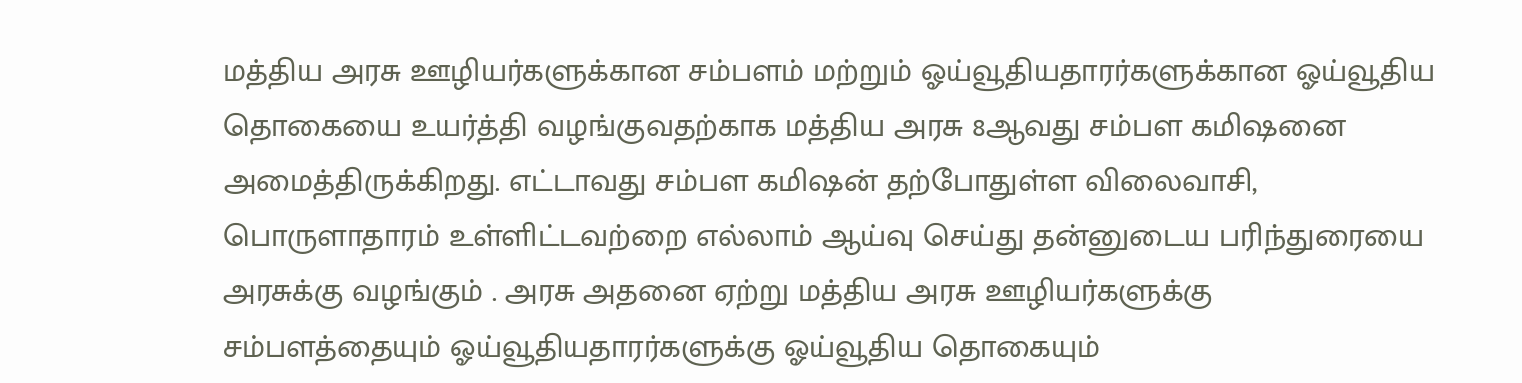மத்திய அரசு ஊழியர்களுக்கான சம்பளம் மற்றும் ஓய்வூதியதாரர்களுக்கான ஓய்வூதிய தொகையை உயர்த்தி வழங்குவதற்காக மத்திய அரசு 8ஆவது சம்பள கமிஷனை அமைத்திருக்கிறது. எட்டாவது சம்பள கமிஷன் தற்போதுள்ள விலைவாசி, பொருளாதாரம் உள்ளிட்டவற்றை எல்லாம் ஆய்வு செய்து தன்னுடைய பரிந்துரையை அரசுக்கு வழங்கும் . அரசு அதனை ஏற்று மத்திய அரசு ஊழியர்களுக்கு சம்பளத்தையும் ஓய்வூதியதாரர்களுக்கு ஓய்வூதிய தொகையும்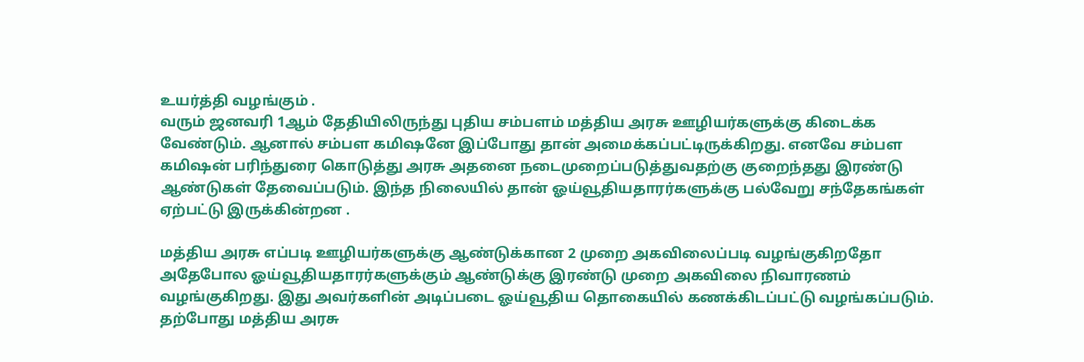உயர்த்தி வழங்கும் .
வரும் ஜனவரி 1ஆம் தேதியிலிருந்து புதிய சம்பளம் மத்திய அரசு ஊழியர்களுக்கு கிடைக்க வேண்டும். ஆனால் சம்பள கமிஷனே இப்போது தான் அமைக்கப்பட்டிருக்கிறது. எனவே சம்பள கமிஷன் பரிந்துரை கொடுத்து அரசு அதனை நடைமுறைப்படுத்துவதற்கு குறைந்தது இரண்டு ஆண்டுகள் தேவைப்படும். இந்த நிலையில் தான் ஓய்வூதியதாரர்களுக்கு பல்வேறு சந்தேகங்கள் ஏற்பட்டு இருக்கின்றன .

மத்திய அரசு எப்படி ஊழியர்களுக்கு ஆண்டுக்கான 2 முறை அகவிலைப்படி வழங்குகிறதோ அதேபோல ஓய்வூதியதாரர்களுக்கும் ஆண்டுக்கு இரண்டு முறை அகவிலை நிவாரணம் வழங்குகிறது. இது அவர்களின் அடிப்படை ஓய்வூதிய தொகையில் கணக்கிடப்பட்டு வழங்கப்படும். தற்போது மத்திய அரசு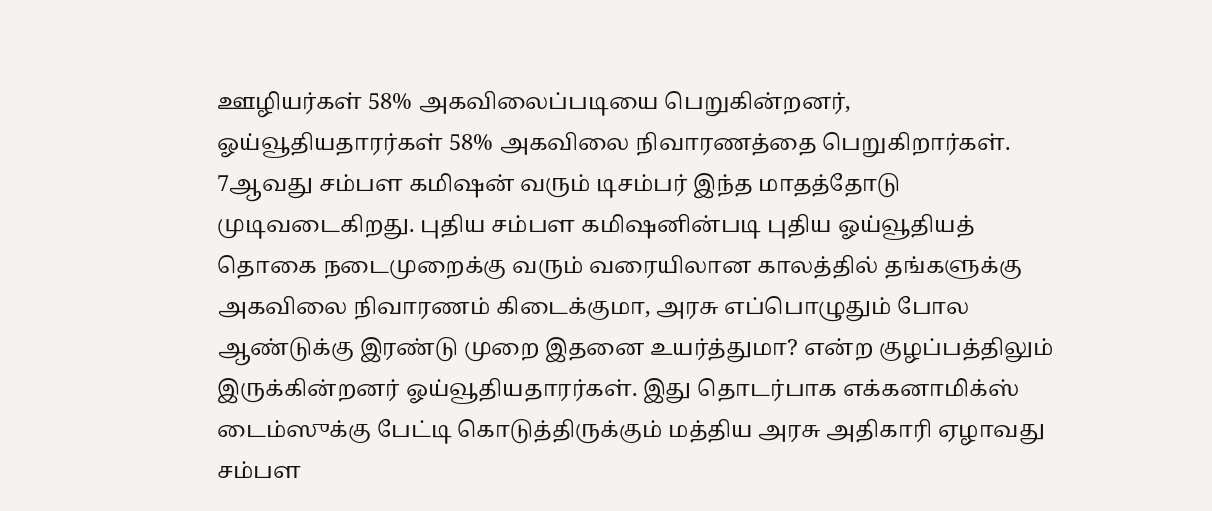ஊழியர்கள் 58% அகவிலைப்படியை பெறுகின்றனர், ஓய்வூதியதாரர்கள் 58% அகவிலை நிவாரணத்தை பெறுகிறார்கள்.
7ஆவது சம்பள கமிஷன் வரும் டிசம்பர் இந்த மாதத்தோடு முடிவடைகிறது. புதிய சம்பள கமிஷனின்படி புதிய ஓய்வூதியத் தொகை நடைமுறைக்கு வரும் வரையிலான காலத்தில் தங்களுக்கு அகவிலை நிவாரணம் கிடைக்குமா, அரசு எப்பொழுதும் போல ஆண்டுக்கு இரண்டு முறை இதனை உயர்த்துமா? என்ற குழப்பத்திலும் இருக்கின்றனர் ஓய்வூதியதாரர்கள். இது தொடர்பாக எக்கனாமிக்ஸ் டைம்ஸுக்கு பேட்டி கொடுத்திருக்கும் மத்திய அரசு அதிகாரி ஏழாவது சம்பள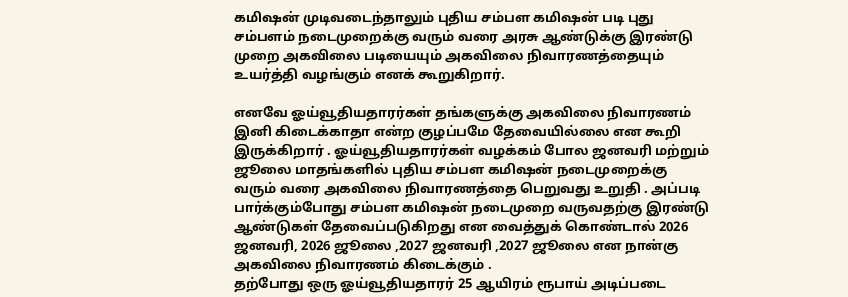கமிஷன் முடிவடைந்தாலும் புதிய சம்பள கமிஷன் படி புது சம்பளம் நடைமுறைக்கு வரும் வரை அரசு ஆண்டுக்கு இரண்டு முறை அகவிலை படியையும் அகவிலை நிவாரணத்தையும் உயர்த்தி வழங்கும் எனக் கூறுகிறார்.

எனவே ஓய்வூதியதாரர்கள் தங்களுக்கு அகவிலை நிவாரணம் இனி கிடைக்காதா என்ற குழப்பமே தேவையில்லை என கூறி இருக்கிறார் . ஓய்வூதியதாரர்கள் வழக்கம் போல ஜனவரி மற்றும் ஜூலை மாதங்களில் புதிய சம்பள கமிஷன் நடைமுறைக்கு வரும் வரை அகவிலை நிவாரணத்தை பெறுவது உறுதி . அப்படி பார்க்கும்போது சம்பள கமிஷன் நடைமுறை வருவதற்கு இரண்டு ஆண்டுகள் தேவைப்படுகிறது என வைத்துக் கொண்டால் 2026 ஜனவரி, 2026 ஜூலை ,2027 ஜனவரி ,2027 ஜூலை என நான்கு அகவிலை நிவாரணம் கிடைக்கும் .
தற்போது ஒரு ஓய்வூதியதாரர் 25 ஆயிரம் ரூபாய் அடிப்படை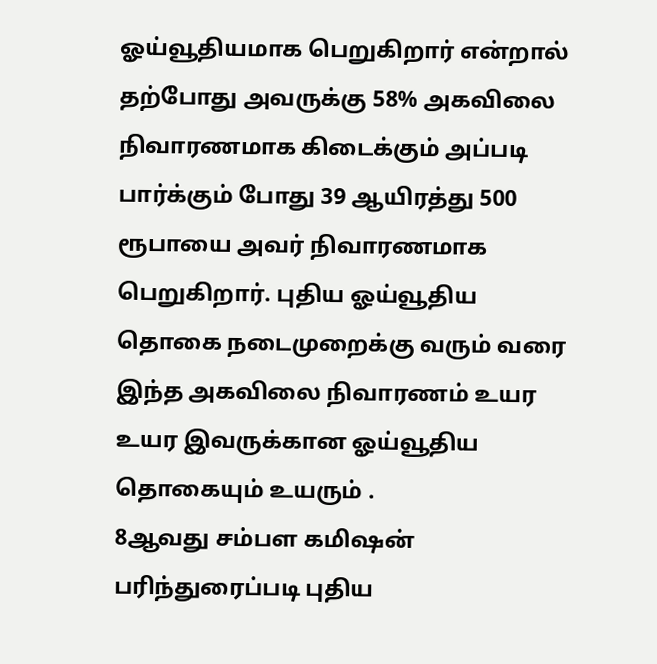ஓய்வூதியமாக பெறுகிறார் என்றால் தற்போது அவருக்கு 58% அகவிலை நிவாரணமாக கிடைக்கும் அப்படி பார்க்கும் போது 39 ஆயிரத்து 500 ரூபாயை அவர் நிவாரணமாக பெறுகிறார். புதிய ஓய்வூதிய தொகை நடைமுறைக்கு வரும் வரை இந்த அகவிலை நிவாரணம் உயர உயர இவருக்கான ஓய்வூதிய தொகையும் உயரும் .
8ஆவது சம்பள கமிஷன் பரிந்துரைப்படி புதிய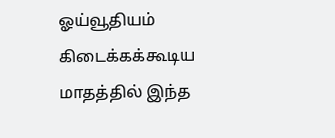ஓய்வூதியம் கிடைக்கக்கூடிய மாதத்தில் இந்த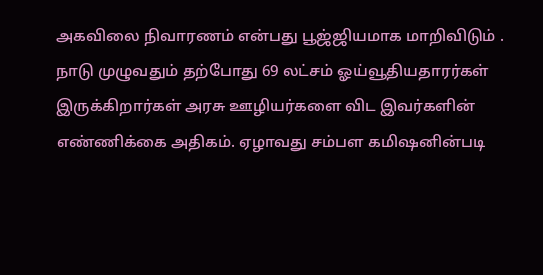அகவிலை நிவாரணம் என்பது பூஜ்ஜியமாக மாறிவிடும் . நாடு முழுவதும் தற்போது 69 லட்சம் ஓய்வூதியதாரர்கள் இருக்கிறார்கள் அரசு ஊழியர்களை விட இவர்களின் எண்ணிக்கை அதிகம். ஏழாவது சம்பள கமிஷனின்படி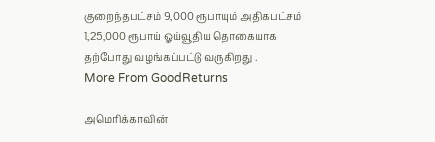குறைந்தபட்சம் 9,000 ரூபாயும் அதிகபட்சம் 1,25,000 ரூபாய் ஓய்வூதிய தொகையாக தற்போது வழங்கப்பட்டு வருகிறது .
More From GoodReturns

அமெரிக்காவின்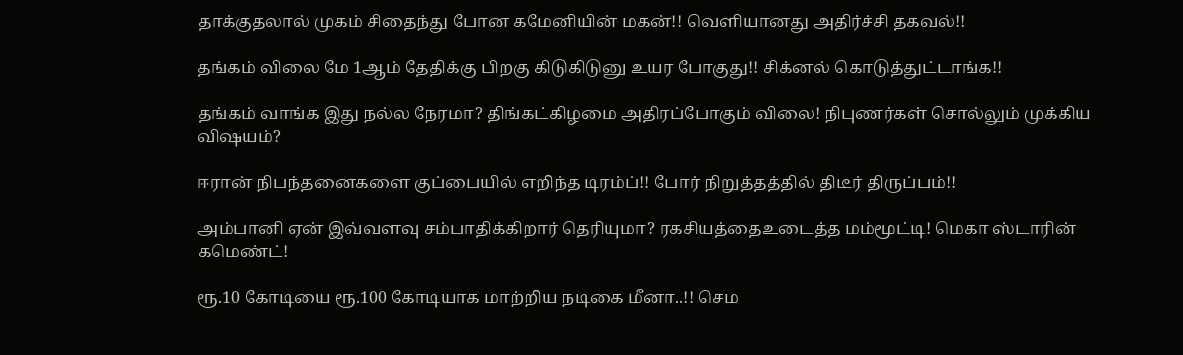தாக்குதலால் முகம் சிதைந்து போன கமேனியின் மகன்!! வெளியானது அதிர்ச்சி தகவல்!!

தங்கம் விலை மே 1ஆம் தேதிக்கு பிறகு கிடுகிடுனு உயர போகுது!! சிக்னல் கொடுத்துட்டாங்க!!

தங்கம் வாங்க இது நல்ல நேரமா? திங்கட்கிழமை அதிரப்போகும் விலை! நிபுணர்கள் சொல்லும் முக்கிய விஷயம்?

ஈரான் நிபந்தனைகளை குப்பையில் எறிந்த டிரம்ப்!! போர் நிறுத்தத்தில் திடீர் திருப்பம்!!

அம்பானி ஏன் இவ்வளவு சம்பாதிக்கிறார் தெரியுமா? ரகசியத்தைஉடைத்த மம்மூட்டி! மெகா ஸ்டாரின் கமெண்ட்!

ரூ.10 கோடியை ரூ.100 கோடியாக மாற்றிய நடிகை மீனா..!! செம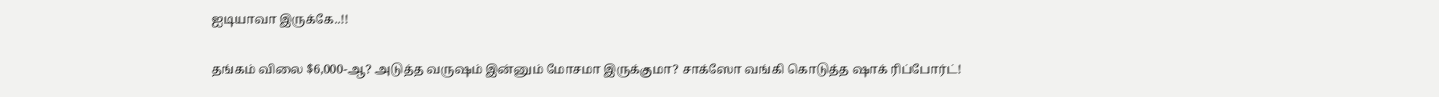ஐடியாவா இருக்கே..!!

தங்கம் விலை $6,000-ஆ? அடுத்த வருஷம் இன்னும் மோசமா இருக்குமா? சாக்ஸோ வங்கி கொடுத்த ஷாக் ரிப்போர்ட்!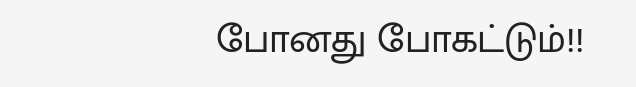போனது போகட்டும்!!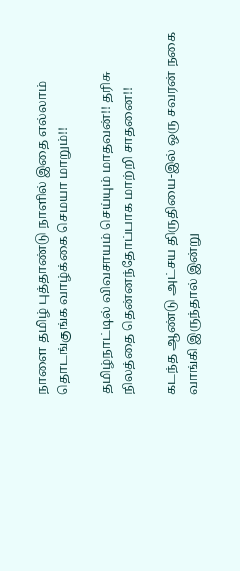நாளை தமிழ் புத்தாண்டு நாளில் இதை எல்லாம் தொடங்குங்க வாழ்க்கை செமயா மாறும்!!

தமிழ்நாட்டில் விவசாயம் செய்யும் மாதவன்!! தரிசு நிலத்தை தென்னந்தோப்பாக மாற்றி சாதனை!!

கடந்த ஆண்டு அட்சய திருதியை-இல் ஒரு சவரன் நகை வாங்கி இருந்தால் இன்று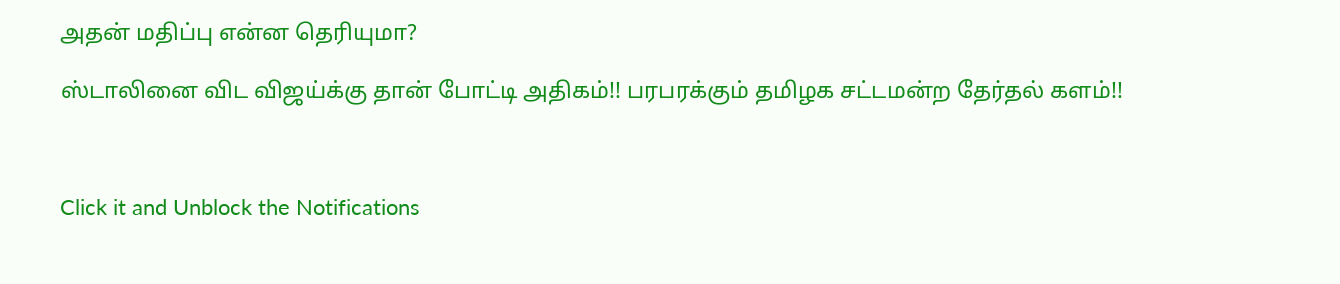அதன் மதிப்பு என்ன தெரியுமா?

ஸ்டாலினை விட விஜய்க்கு தான் போட்டி அதிகம்!! பரபரக்கும் தமிழக சட்டமன்ற தேர்தல் களம்!!



Click it and Unblock the Notifications